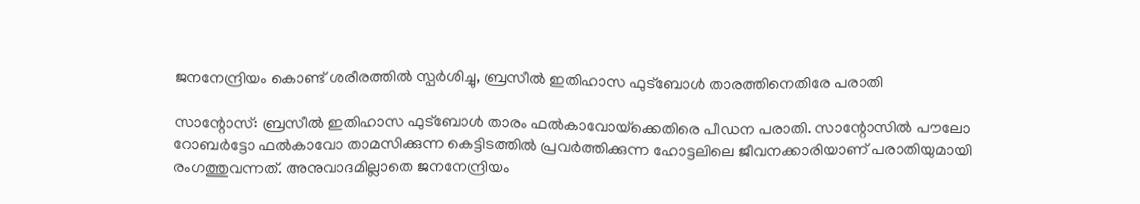ജനനേന്ദ്രിയം കൊണ്ട് ശരീരത്തില്‍ സ്പര്‍ശിച്ചു, ബ്രസീല്‍ ഇതിഹാസ ഫുട്‌ബോള്‍ താരത്തിനെതിരേ പരാതി

സാന്റോസ്: ബ്രസീല്‍ ഇതിഹാസ ഫുട്‌ബോള്‍ താരം ഫല്‍കാവോയ്‌ക്കെതിരെ പീഡന പരാതി. സാന്റോസില്‍ പൗലോ റോബര്‍ട്ടോ ഫല്‍കാവോ താമസിക്കുന്ന കെട്ടിടത്തില്‍ പ്രവര്‍ത്തിക്കുന്ന ഹോട്ടലിലെ ജീവനക്കാരിയാണ് പരാതിയുമായി രംഗത്തുവന്നത്. അനുവാദമില്ലാതെ ജനനേന്ദ്രിയം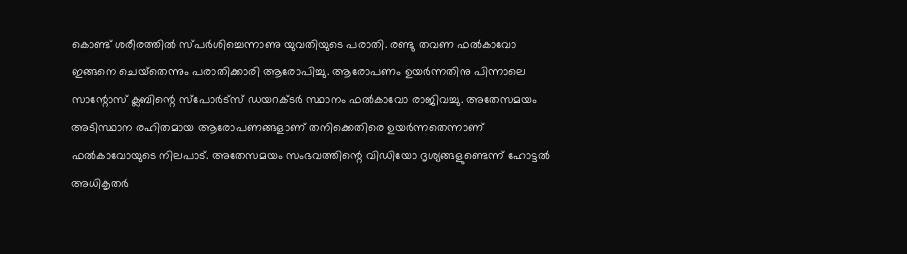കൊണ്ട് ശരീരത്തില്‍ സ്പര്‍ശിച്ചെന്നാണു യുവതിയുടെ പരാതി. രണ്ടു തവണ ഫല്‍കാവോ ഇങ്ങനെ ചെയ്‌തെന്നും പരാതിക്കാരി ആരോപിച്ചു. ആരോപണം ഉയര്‍ന്നതിനു പിന്നാലെ സാന്റോസ് ക്ലബിന്റെ സ്‌പോര്‍ട്‌സ് ഡയറക്ടര്‍ സ്ഥാനം ഫല്‍കാവോ രാജിവച്ചു. അതേസമയം അടിസ്ഥാന രഹിതമായ ആരോപണങ്ങളാണ് തനിക്കെതിരെ ഉയര്‍ന്നതെന്നാണ് ഫല്‍കാവോയുടെ നിലപാട്. അതേസമയം സംഭവത്തിന്റെ വിഡിയോ ദൃശ്യങ്ങളുണ്ടെന്ന് ഹോട്ടല്‍ അധികൃതര്‍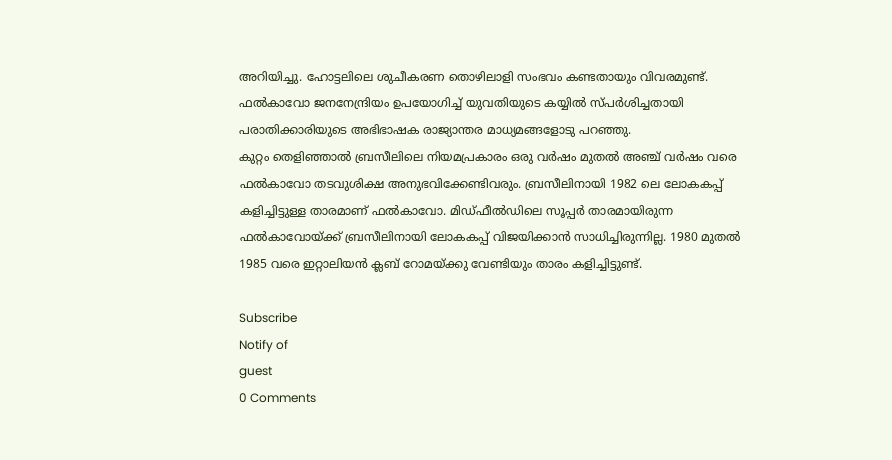അറിയിച്ചു. ഹോട്ടലിലെ ശുചീകരണ തൊഴിലാളി സംഭവം കണ്ടതായും വിവരമുണ്ട്. ഫല്‍കാവോ ജനനേന്ദ്രിയം ഉപയോഗിച്ച് യുവതിയുടെ കയ്യില്‍ സ്പര്‍ശിച്ചതായി പരാതിക്കാരിയുടെ അഭിഭാഷക രാജ്യാന്തര മാധ്യമങ്ങളോടു പറഞ്ഞു.
കുറ്റം തെളിഞ്ഞാല്‍ ബ്രസീലിലെ നിയമപ്രകാരം ഒരു വര്‍ഷം മുതല്‍ അഞ്ച് വര്‍ഷം വരെ ഫല്‍കാവോ തടവുശിക്ഷ അനുഭവിക്കേണ്ടിവരും. ബ്രസീലിനായി 1982 ലെ ലോകകപ്പ് കളിച്ചിട്ടുള്ള താരമാണ് ഫല്‍കാവോ. മിഡ്ഫീല്‍ഡിലെ സൂപ്പര്‍ താരമായിരുന്ന ഫല്‍കാവോയ്ക്ക് ബ്രസീലിനായി ലോകകപ്പ് വിജയിക്കാന്‍ സാധിച്ചിരുന്നില്ല. 1980 മുതല്‍ 1985 വരെ ഇറ്റാലിയന്‍ ക്ലബ് റോമയ്ക്കു വേണ്ടിയും താരം കളിച്ചിട്ടുണ്ട്.

Subscribe
Notify of
guest
0 Comments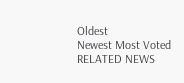Oldest
Newest Most Voted
RELATED NEWS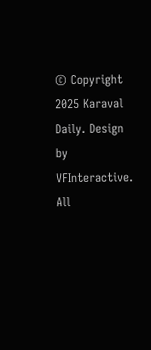© Copyright 2025 Karaval Daily. Design by VFInteractive. All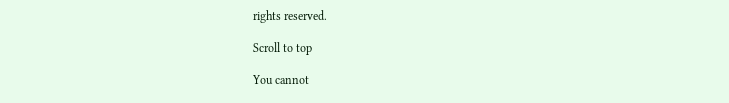rights reserved.

Scroll to top

You cannot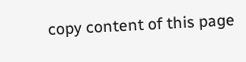copy content of this page